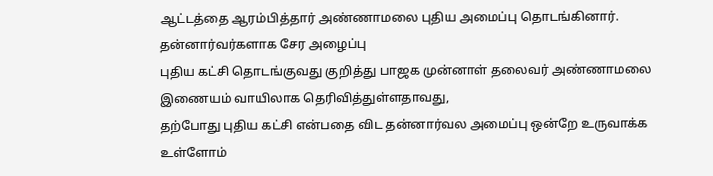ஆட்டத்தை ஆரம்பித்தார் அண்ணாமலை புதிய அமைப்பு தொடங்கினார்.
தன்னார்வர்களாக சேர அழைப்பு
புதிய கட்சி தொடங்குவது குறித்து பாஜக முன்னாள் தலைவர் அண்ணாமலை இணையம் வாயிலாக தெரிவித்துள்ளதாவது,
தற்போது புதிய கட்சி என்பதை விட தன்னார்வல அமைப்பு ஒன்றே உருவாக்க உள்ளோம்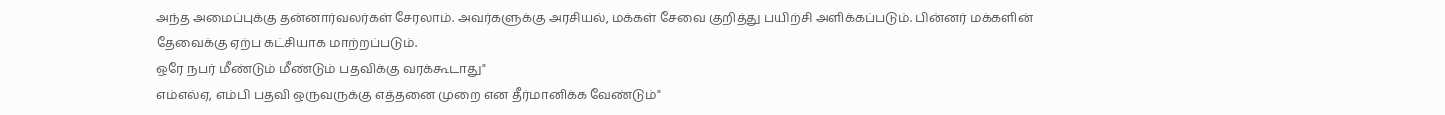அந்த அமைப்புக்கு தன்னார்வலர்கள் சேரலாம். அவர்களுக்கு அரசியல், மக்கள் சேவை குறித்து பயிற்சி அளிக்கப்படும். பின்னர் மக்களின் தேவைக்கு ஏற்ப கட்சியாக மாற்றப்படும்.
ஒரே நபர் மீண்டும் மீண்டும் பதவிக்கு வரக்கூடாது"
எம்எல்ஏ, எம்பி பதவி ஒருவருக்கு எத்தனை முறை என தீர்மானிக்க வேண்டும்"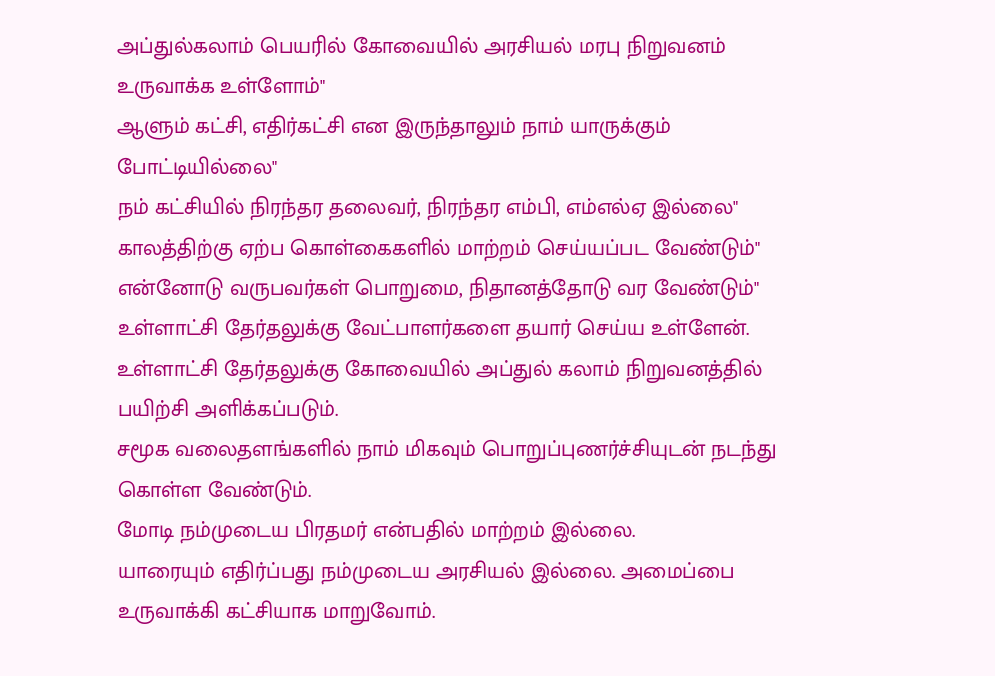அப்துல்கலாம் பெயரில் கோவையில் அரசியல் மரபு நிறுவனம் உருவாக்க உள்ளோம்"
ஆளும் கட்சி, எதிர்கட்சி என இருந்தாலும் நாம் யாருக்கும் போட்டியில்லை"
நம் கட்சியில் நிரந்தர தலைவர், நிரந்தர எம்பி, எம்எல்ஏ இல்லை"
காலத்திற்கு ஏற்ப கொள்கைகளில் மாற்றம் செய்யப்பட வேண்டும்"
என்னோடு வருபவர்கள் பொறுமை, நிதானத்தோடு வர வேண்டும்"
உள்ளாட்சி தேர்தலுக்கு வேட்பாளர்களை தயார் செய்ய உள்ளேன். உள்ளாட்சி தேர்தலுக்கு கோவையில் அப்துல் கலாம் நிறுவனத்தில் பயிற்சி அளிக்கப்படும்.
சமூக வலைதளங்களில் நாம் மிகவும் பொறுப்புணர்ச்சியுடன் நடந்து கொள்ள வேண்டும்.
மோடி நம்முடைய பிரதமர் என்பதில் மாற்றம் இல்லை.
யாரையும் எதிர்ப்பது நம்முடைய அரசியல் இல்லை. அமைப்பை உருவாக்கி கட்சியாக மாறுவோம்.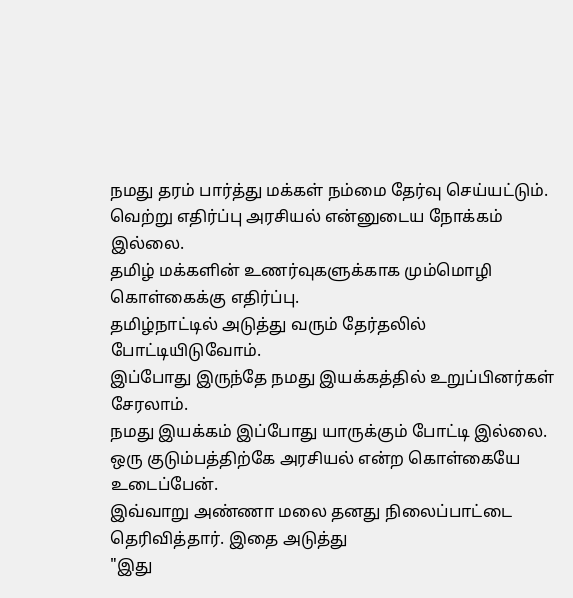நமது தரம் பார்த்து மக்கள் நம்மை தேர்வு செய்யட்டும்.
வெற்று எதிர்ப்பு அரசியல் என்னுடைய நோக்கம் இல்லை.
தமிழ் மக்களின் உணர்வுகளுக்காக மும்மொழி கொள்கைக்கு எதிர்ப்பு.
தமிழ்நாட்டில் அடுத்து வரும் தேர்தலில் போட்டியிடுவோம்.
இப்போது இருந்தே நமது இயக்கத்தில் உறுப்பினர்கள் சேரலாம்.
நமது இயக்கம் இப்போது யாருக்கும் போட்டி இல்லை.
ஒரு குடும்பத்திற்கே அரசியல் என்ற கொள்கையே உடைப்பேன்.
இவ்வாறு அண்ணா மலை தனது நிலைப்பாட்டை தெரிவித்தார். இதை அடுத்து
"இது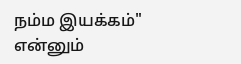நம்ம இயக்கம்"
என்னும்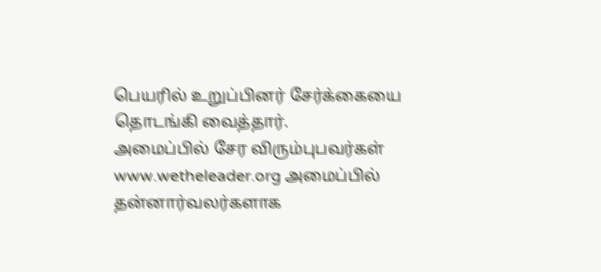பெயரில் உறுப்பினர் சேர்க்கையை தொடங்கி வைத்தார்.
அமைப்பில் சேர விரும்புபவர்கள் www.wetheleader.org அமைப்பில் தன்னார்வலர்களாக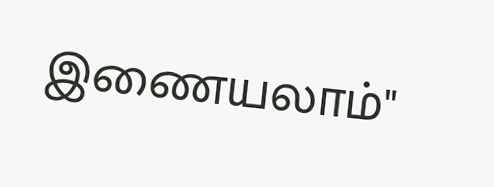இணையலாம்"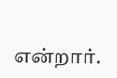என்றார்.